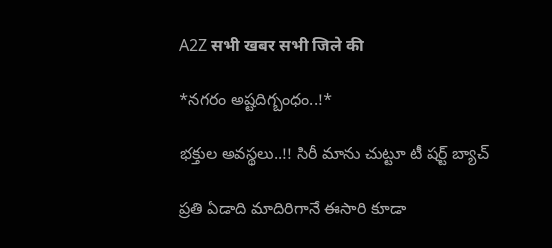A2Z सभी खबर सभी जिले की

*నగరం అష్టదిగ్బంధం..!*

భక్తుల అవస్థలు..!! సిరీ మాను చుట్టూ టీ షర్ట్ బ్యాచ్

ప్రతి ఏడాది మాదిరిగానే ఈసారి కూడా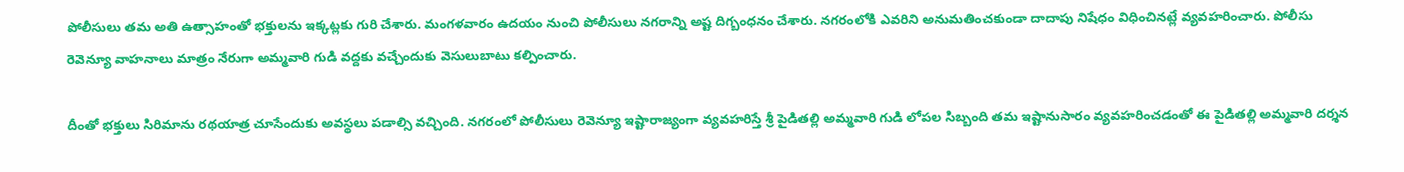పోలీసులు తమ అతి ఉత్సాహంతో భక్తులను ఇక్కట్లకు గురి చేశారు. మంగళవారం ఉదయం నుంచి పోలీసులు నగరాన్ని అష్ట దిగ్బంధనం చేశారు. నగరంలోకి ఎవరిని అనుమతించకుండా దాదాపు నిషేధం విధించినట్లే వ్యవహరించారు. పోలీసు రెవెన్యూ వాహనాలు మాత్రం నేరుగా అమ్మవారి గుడి వద్దకు వచ్చేందుకు వెసులుబాటు కల్పించారు.

దీంతో భక్తులు సిరిమాను రథయాత్ర చూసేందుకు అవస్థలు పడాల్సి వచ్చింది. నగరంలో పోలీసులు రెవెన్యూ ఇష్టారాజ్యంగా వ్యవహరిస్తే శ్రీ పైడితల్లి అమ్మవారి గుడి లోపల సిబ్బంది తమ ఇష్టానుసారం వ్యవహరించడంతో ఈ పైడితల్లి అమ్మవారి దర్శన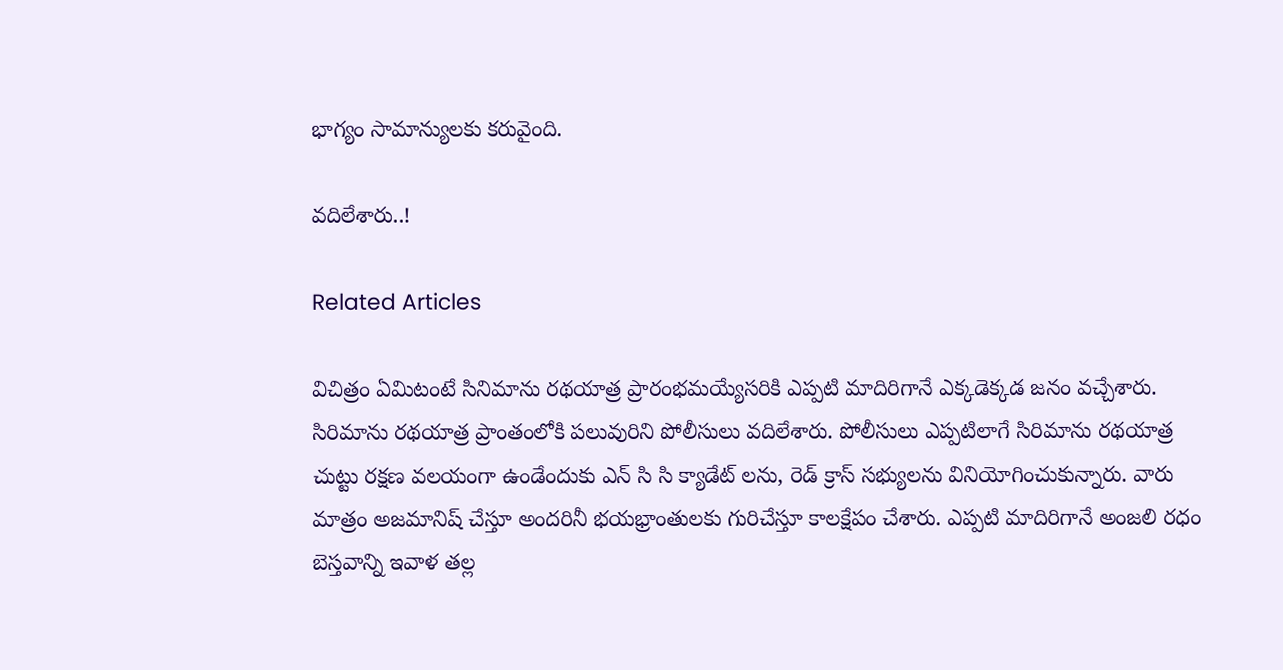భాగ్యం సామాన్యులకు కరువైంది.

వదిలేశారు..!

Related Articles

విచిత్రం ఏమిటంటే సినిమాను రథయాత్ర ప్రారంభమయ్యేసరికి ఎప్పటి మాదిరిగానే ఎక్కడెక్కడ జనం వచ్చేశారు. సిరిమాను రథయాత్ర ప్రాంతంలోకి పలువురిని పోలీసులు వదిలేశారు. పోలీసులు ఎప్పటిలాగే సిరిమాను రథయాత్ర చుట్టు రక్షణ వలయంగా ఉండేందుకు ఎన్ సి సి క్యాడేట్ లను, రెడ్ క్రాస్ సభ్యులను వినియోగించుకున్నారు. వారు మాత్రం అజమానిష్ చేస్తూ అందరినీ భయభ్రాంతులకు గురిచేస్తూ కాలక్షేపం చేశారు. ఎప్పటి మాదిరిగానే అంజలి రధం బెస్తవాన్ని ఇవాళ తల్ల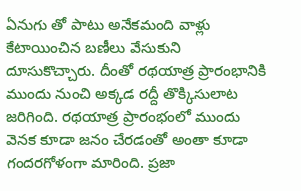ఏనుగు తో పాటు అనేకమంది వాళ్లు కేటాయించిన బణీలు వేసుకుని దూసుకొచ్చారు. దీంతో రథయాత్ర ప్రారంభానికి ముందు నుంచి అక్కడ రద్దీ తొక్కిసులాట జరిగింది. రథయాత్ర ప్రారంభంలో ముందు వెనక కూడా జనం చేరడంతో అంతా కూడా గందరగోళంగా మారింది. ప్రజా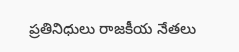ప్రతినిధులు రాజకీయ నేతలు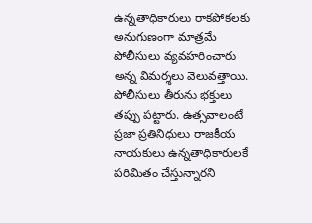ఉన్నతాధికారులు రాకపోకలకు అనుగుణంగా మాత్రమే పోలీసులు వ్యవహరించారు అన్న విమర్శలు వెలువత్తాయి. పోలీసులు తీరును భక్తులు తప్పు పట్టారు. ఉత్సవాలంటే ప్రజా ప్రతినిధులు రాజకీయ నాయకులు ఉన్నతాధికారులకే పరిమితం చేస్తున్నారని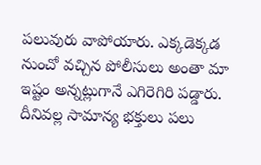పలువురు వాపోయారు. ఎక్కడెక్కడ నుంచో వచ్చిన పోలీసులు అంతా మా ఇష్టం అన్నట్లుగానే ఎగిరెగిరి పడ్డారు. దీనివల్ల సామాన్య భక్తులు పలు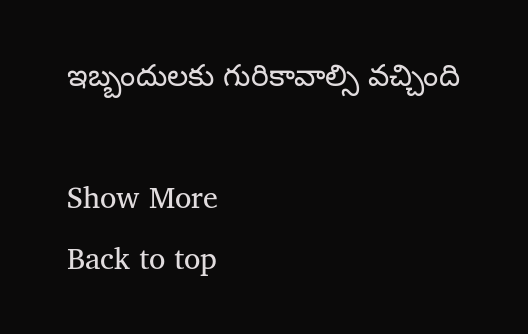ఇబ్బందులకు గురికావాల్సి వచ్చింది

Show More
Back to top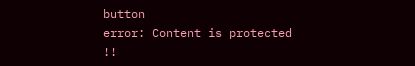button
error: Content is protected !!